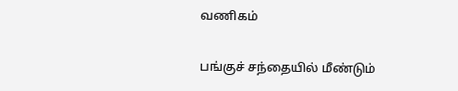வணிகம்

பங்குச் சந்தையில் மீண்டும்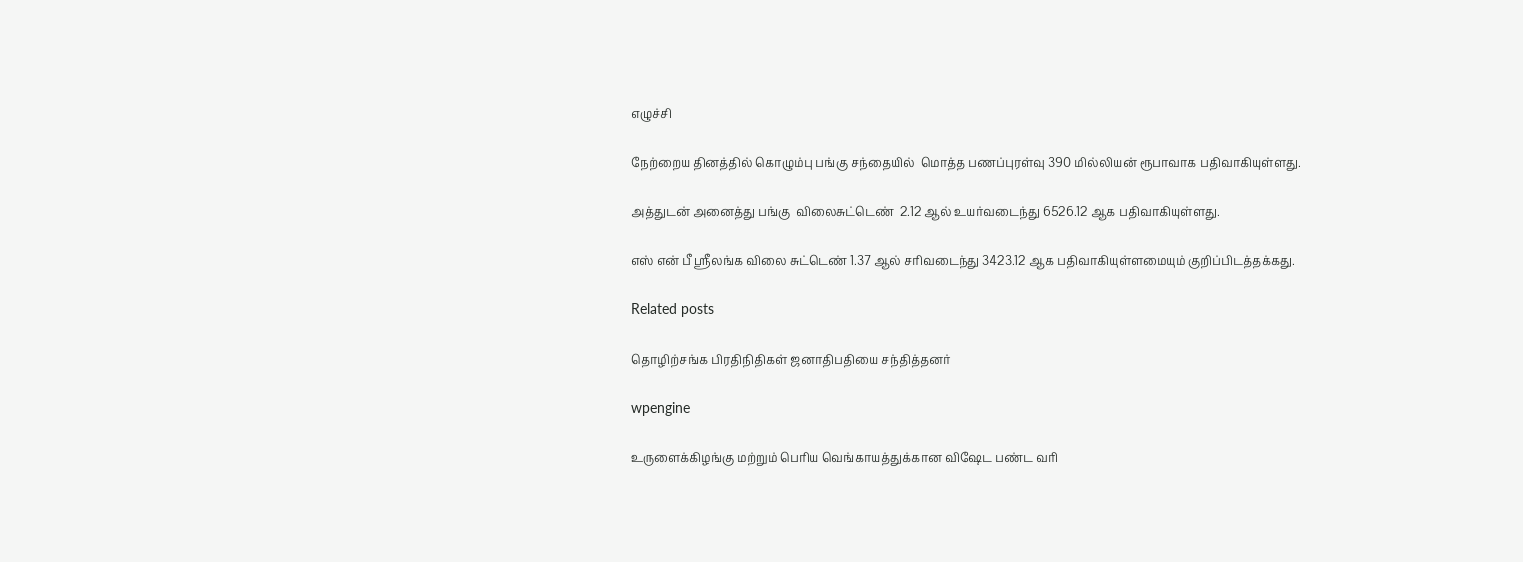எழுச்சி

நேற்றைய தினத்தில் கொழும்பு பங்கு சந்தையில்  மொத்த பணப்புரள்வு 390 மில்லியன் ரூபாவாக பதிவாகியுள்ளது.

அத்துடன் அனைத்து பங்கு  விலைசுட்டெண்  2.12 ஆல் உயர்வடைந்து 6526.12 ஆக பதிவாகியுள்ளது.

எஸ் என் பீ ஸ்ரீலங்க விலை சுட்டெண் 1.37 ஆல் சரிவடைந்து 3423.12 ஆக பதிவாகியுள்ளமையும் குறிப்பிடத்தக்கது.

Related posts

தொழிற்சங்க பிரதிநிதிகள் ஜனாதிபதியை சந்தித்தனர்

wpengine

உருளைக்கிழங்கு மற்றும் பெரிய வெங்காயத்துக்கான விஷேட பண்ட வரி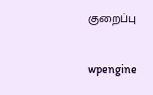குறைப்பு

wpengine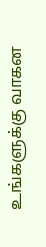உங்களுக்கு வாகன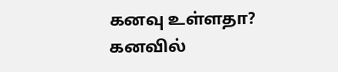கனவு உள்ளதா? கனவில்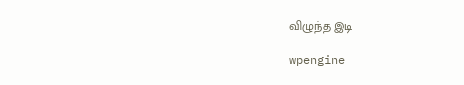விழுந்த இடி

wpengine